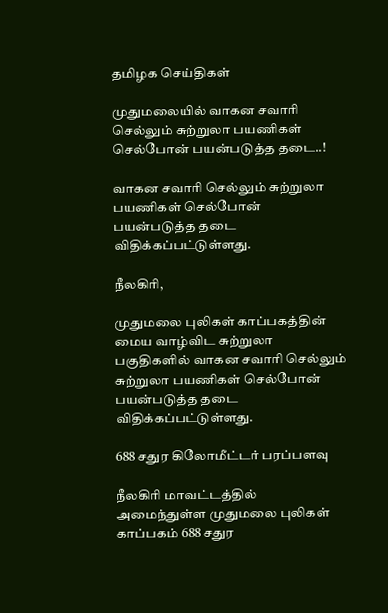தமிழக செய்திகள்

முதுமலையில் வாகன சவாரி செல்லும் சுற்றுலா பயணிகள் செல்போன் பயன்படுத்த தடை..!

வாகன சவாரி செல்லும் சுற்றுலா பயணிகள் செல்போன் பயன்படுத்த தடை விதிக்கப்பட்டுள்ளது.

நீலகிரி,

முதுமலை புலிகள் காப்பகத்தின் மைய வாழ்விட சுற்றுலா பகுதிகளில் வாகன சவாரி செல்லும் சுற்றுலா பயணிகள் செல்போன் பயன்படுத்த தடை விதிக்கப்பட்டுள்ளது.

688 சதுர கிலோமீட்டர் பரப்பளவு

நீலகிரி மாவட்டத்தில் அமைந்துள்ள முதுமலை புலிகள் காப்பகம் 688 சதுர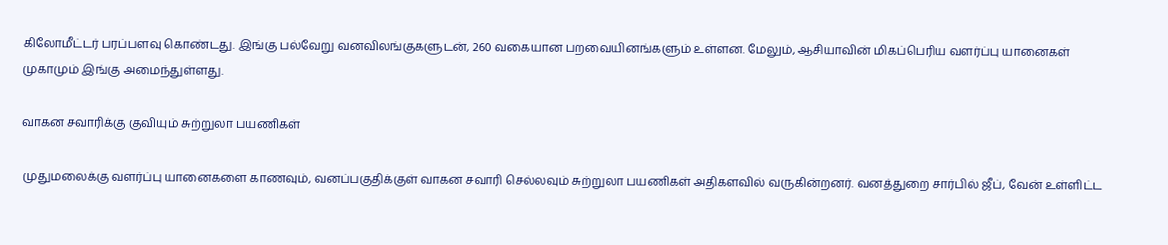கிலோமீட்டர் பரப்பளவு கொண்டது. இங்கு பல்வேறு வனவிலங்குகளுடன், 260 வகையான பறவையினங்களும் உள்ளன. மேலும், ஆசியாவின் மிகப்பெரிய வளர்ப்பு யானைகள் முகாமும் இங்கு அமைந்துள்ளது.

வாகன சவாரிக்கு குவியும் சுற்றுலா பயணிகள்

முதுமலைக்கு வளர்ப்பு யானைகளை காணவும், வனப்பகுதிக்குள் வாகன சவாரி செல்லவும் சுற்றுலா பயணிகள் அதிகளவில் வருகின்றனர். வனத்துறை சார்பில் ஜீப், வேன் உள்ளிட்ட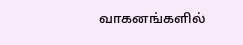வாகனங்களில்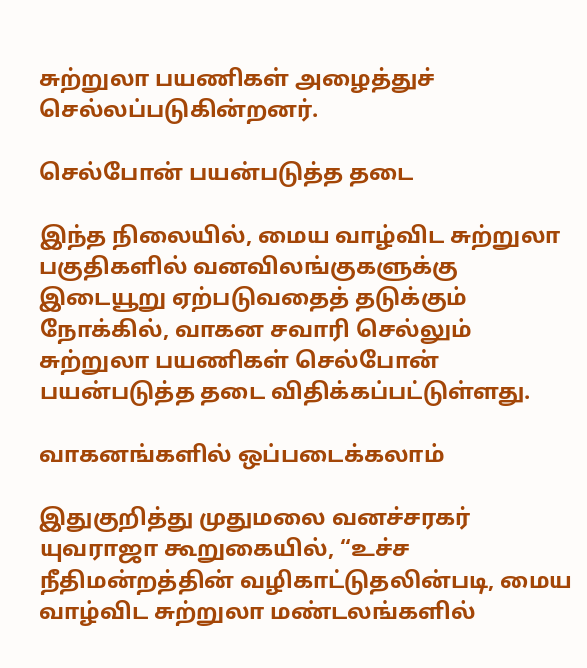சுற்றுலா பயணிகள் அழைத்துச் செல்லப்படுகின்றனர்.

செல்போன் பயன்படுத்த தடை

இந்த நிலையில், மைய வாழ்விட சுற்றுலா பகுதிகளில் வனவிலங்குகளுக்கு இடையூறு ஏற்படுவதைத் தடுக்கும் நோக்கில், வாகன சவாரி செல்லும் சுற்றுலா பயணிகள் செல்போன் பயன்படுத்த தடை விதிக்கப்பட்டுள்ளது.

வாகனங்களில் ஒப்படைக்கலாம்

இதுகுறித்து முதுமலை வனச்சரகர் யுவராஜா கூறுகையில், “உச்ச நீதிமன்றத்தின் வழிகாட்டுதலின்படி, மைய வாழ்விட சுற்றுலா மண்டலங்களில்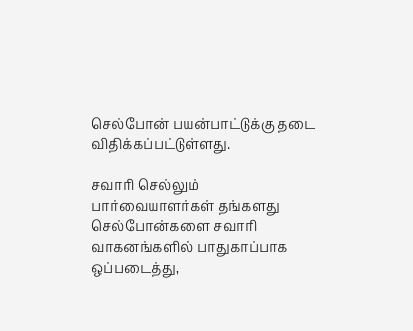செல்போன் பயன்பாட்டுக்கு தடை விதிக்கப்பட்டுள்ளது.

சவாரி செல்லும் பார்வையாளர்கள் தங்களது செல்போன்களை சவாரி வாகனங்களில் பாதுகாப்பாக ஒப்படைத்து,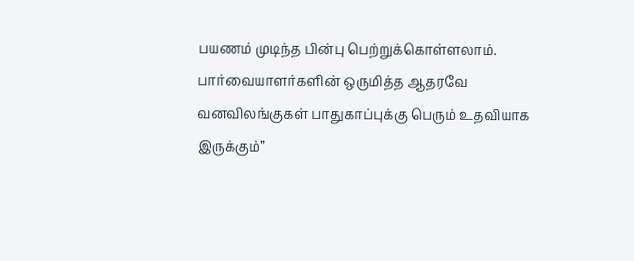பயணம் முடிந்த பின்பு பெற்றுக்கொள்ளலாம். பார்வையாளர்களின் ஒருமித்த ஆதரவே வனவிலங்குகள் பாதுகாப்புக்கு பெரும் உதவியாக இருக்கும்”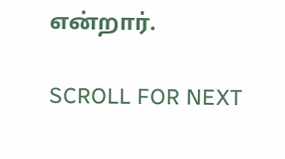என்றார்.

SCROLL FOR NEXT